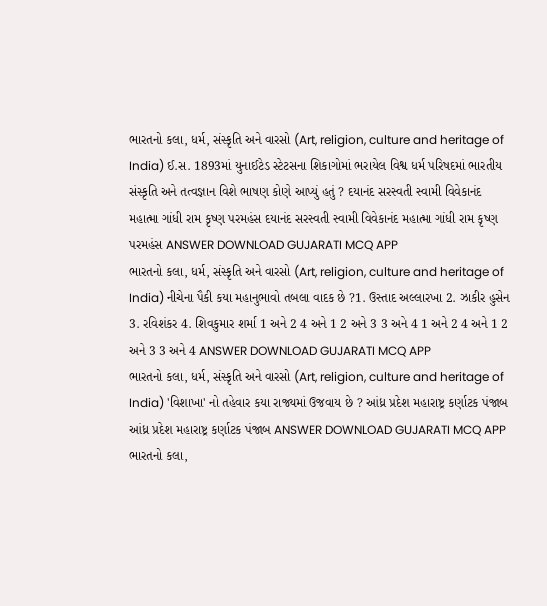ભારતનો કલા, ધર્મ, સંસ્કૃતિ અને વારસો (Art, religion, culture and heritage of India) ઈ.સ. 1893માં યુનાઈટેડ સ્ટેટસના શિકાગોમાં ભરાયેલ વિશ્વ ધર્મ પરિષદમાં ભારતીય સંસ્કૃતિ અને તત્વજ્ઞાન વિશે ભાષણ કોણે આપ્યું હતું ? દયાનંદ સરસ્વતી સ્વામી વિવેકાનંદ મહાત્મા ગાંધી રામ કૃષ્ણ પરમહંસ દયાનંદ સરસ્વતી સ્વામી વિવેકાનંદ મહાત્મા ગાંધી રામ કૃષ્ણ પરમહંસ ANSWER DOWNLOAD GUJARATI MCQ APP
ભારતનો કલા, ધર્મ, સંસ્કૃતિ અને વારસો (Art, religion, culture and heritage of India) નીચેના પૈકી કયા મહાનુભાવો તબલા વાદક છે ?1. ઉસ્તાદ અલ્લારખા 2. ઝાકીર હુસેન 3. રવિશંકર 4. શિવકુમાર શર્મા 1 અને 2 4 અને 1 2 અને 3 3 અને 4 1 અને 2 4 અને 1 2 અને 3 3 અને 4 ANSWER DOWNLOAD GUJARATI MCQ APP
ભારતનો કલા, ધર્મ, સંસ્કૃતિ અને વારસો (Art, religion, culture and heritage of India) 'વિશાખા' નો તહેવાર કયા રાજ્યમાં ઉજવાય છે ? આંધ્ર પ્રદેશ મહારાષ્ટ્ર કર્ણાટક પંજાબ આંધ્ર પ્રદેશ મહારાષ્ટ્ર કર્ણાટક પંજાબ ANSWER DOWNLOAD GUJARATI MCQ APP
ભારતનો કલા,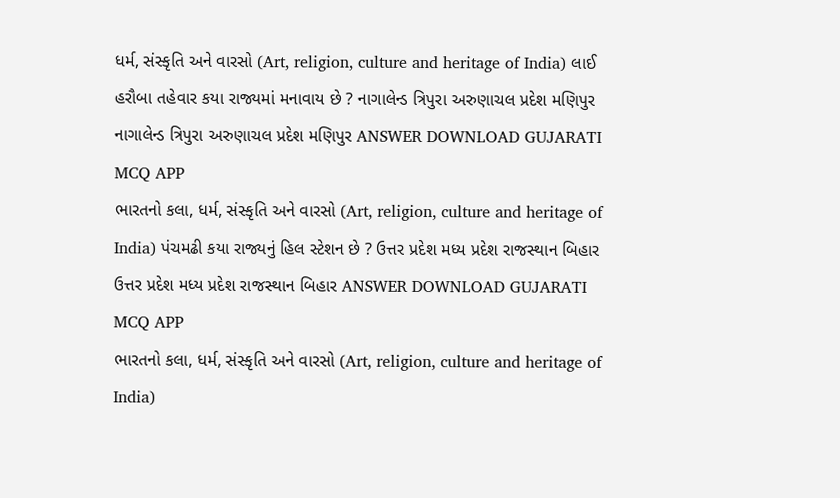ધર્મ, સંસ્કૃતિ અને વારસો (Art, religion, culture and heritage of India) લાઈ હરૌબા તહેવાર કયા રાજ્યમાં મનાવાય છે ? નાગાલેન્ડ ત્રિપુરા અરુણાચલ પ્રદેશ મણિપુર નાગાલેન્ડ ત્રિપુરા અરુણાચલ પ્રદેશ મણિપુર ANSWER DOWNLOAD GUJARATI MCQ APP
ભારતનો કલા, ધર્મ, સંસ્કૃતિ અને વારસો (Art, religion, culture and heritage of India) પંચમઢી કયા રાજ્યનું હિલ સ્ટેશન છે ? ઉત્તર પ્રદેશ મધ્ય પ્રદેશ રાજસ્થાન બિહાર ઉત્તર પ્રદેશ મધ્ય પ્રદેશ રાજસ્થાન બિહાર ANSWER DOWNLOAD GUJARATI MCQ APP
ભારતનો કલા, ધર્મ, સંસ્કૃતિ અને વારસો (Art, religion, culture and heritage of India)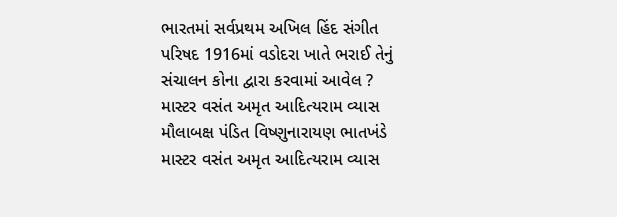ભારતમાં સર્વપ્રથમ અખિલ હિંદ સંગીત પરિષદ 1916માં વડોદરા ખાતે ભરાઈ તેનું સંચાલન કોના દ્વારા કરવામાં આવેલ ? માસ્ટર વસંત અમૃત આદિત્યરામ વ્યાસ મૌલાબક્ષ પંડિત વિષ્ણુનારાયણ ભાતખંડે માસ્ટર વસંત અમૃત આદિત્યરામ વ્યાસ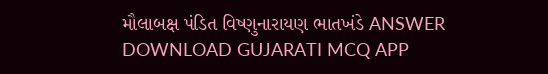મૌલાબક્ષ પંડિત વિષ્ણુનારાયણ ભાતખંડે ANSWER DOWNLOAD GUJARATI MCQ APP